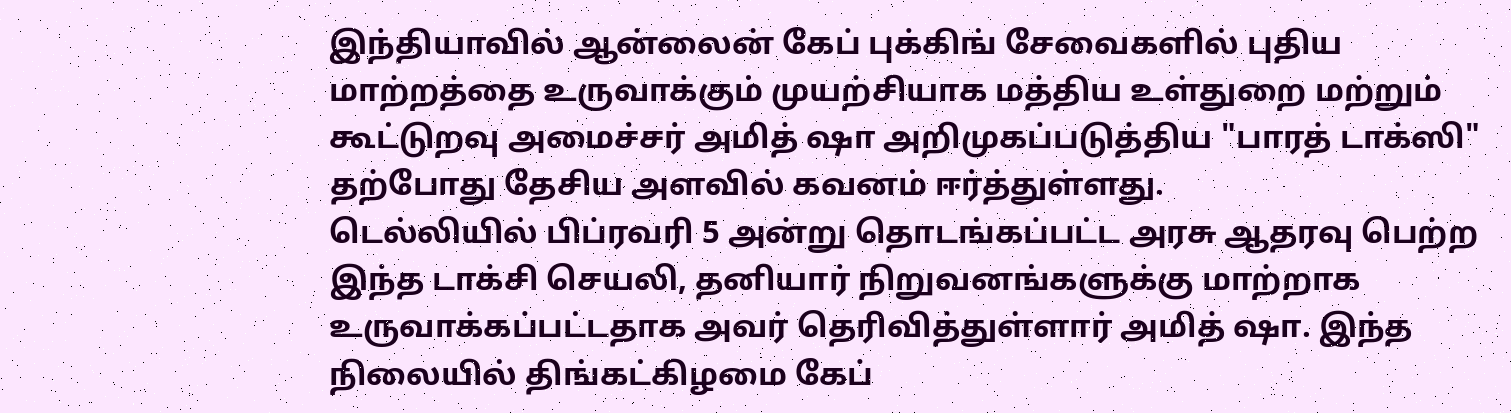இந்தியாவில் ஆன்லைன் கேப் புக்கிங் சேவைகளில் புதிய மாற்றத்தை உருவாக்கும் முயற்சியாக மத்திய உள்துறை மற்றும் கூட்டுறவு அமைச்சர் அமித் ஷா அறிமுகப்படுத்திய "பாரத் டாக்ஸி" தற்போது தேசிய அளவில் கவனம் ஈர்த்துள்ளது.
டெல்லியில் பிப்ரவரி 5 அன்று தொடங்கப்பட்ட அரசு ஆதரவு பெற்ற இந்த டாக்சி செயலி, தனியார் நிறுவனங்களுக்கு மாற்றாக உருவாக்கப்பட்டதாக அவர் தெரிவித்துள்ளார் அமித் ஷா. இந்த நிலையில் திங்கட்கிழமை கேப்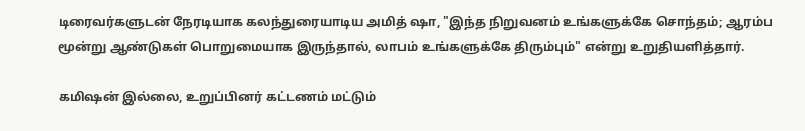டிரைவர்களுடன் நேரடியாக கலந்துரையாடிய அமித் ஷா, "இந்த நிறுவனம் உங்களுக்கே சொந்தம்; ஆரம்ப மூன்று ஆண்டுகள் பொறுமையாக இருந்தால், லாபம் உங்களுக்கே திரும்பும்" என்று உறுதியளித்தார்.

கமிஷன் இல்லை, உறுப்பினர் கட்டணம் மட்டும்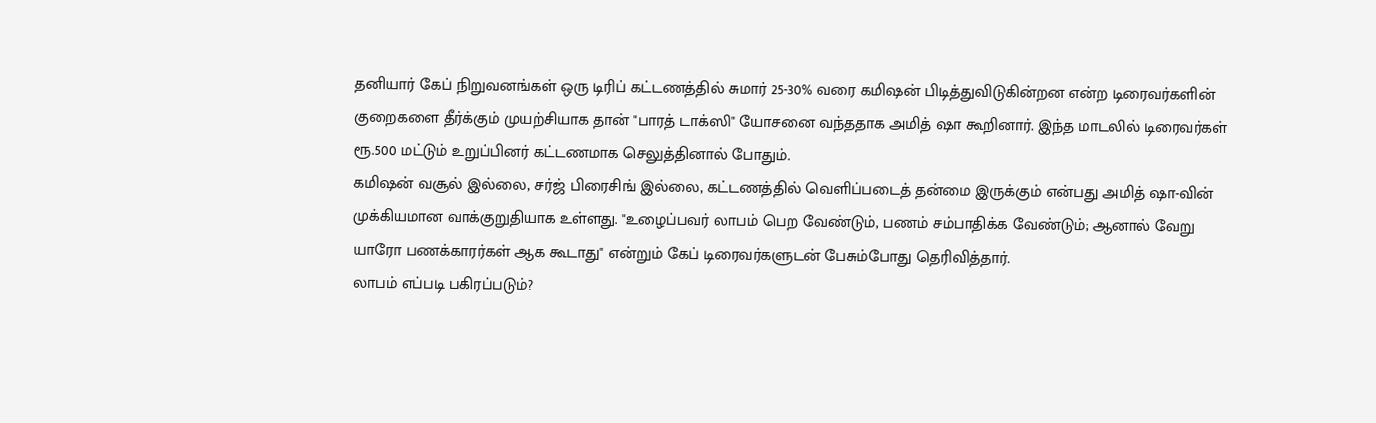தனியார் கேப் நிறுவனங்கள் ஒரு டிரிப் கட்டணத்தில் சுமார் 25-30% வரை கமிஷன் பிடித்துவிடுகின்றன என்ற டிரைவர்களின் குறைகளை தீர்க்கும் முயற்சியாக தான் "பாரத் டாக்ஸி" யோசனை வந்ததாக அமித் ஷா கூறினார். இந்த மாடலில் டிரைவர்கள் ரூ.500 மட்டும் உறுப்பினர் கட்டணமாக செலுத்தினால் போதும்.
கமிஷன் வசூல் இல்லை, சர்ஜ் பிரைசிங் இல்லை, கட்டணத்தில் வெளிப்படைத் தன்மை இருக்கும் என்பது அமித் ஷா-வின் முக்கியமான வாக்குறுதியாக உள்ளது. "உழைப்பவர் லாபம் பெற வேண்டும், பணம் சம்பாதிக்க வேண்டும்; ஆனால் வேறு யாரோ பணக்காரர்கள் ஆக கூடாது" என்றும் கேப் டிரைவர்களுடன் பேசும்போது தெரிவித்தார்.
லாபம் எப்படி பகிரப்படும்?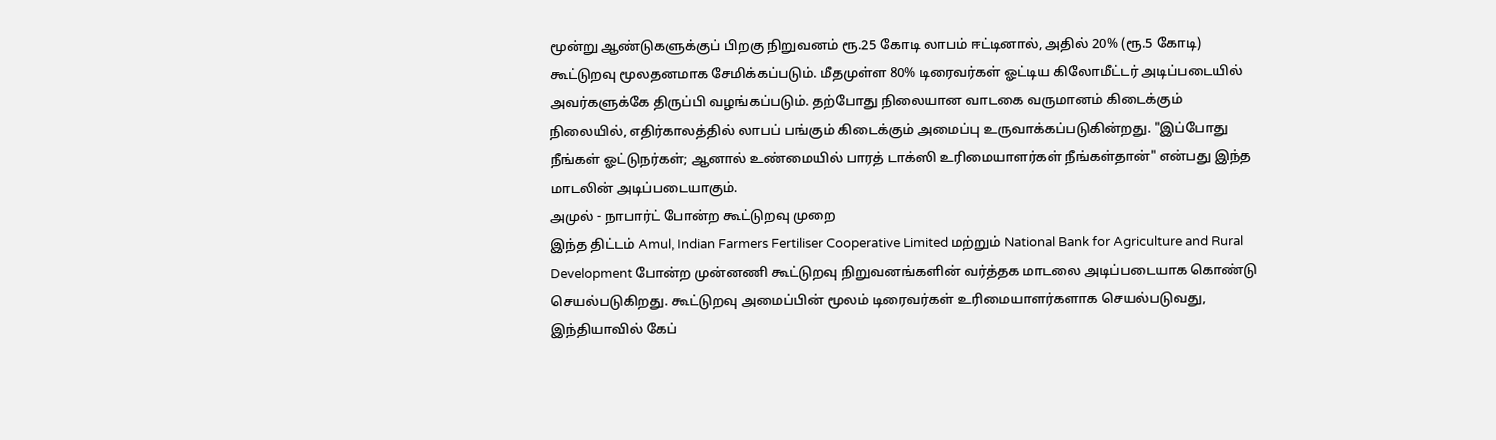மூன்று ஆண்டுகளுக்குப் பிறகு நிறுவனம் ரூ.25 கோடி லாபம் ஈட்டினால், அதில் 20% (ரூ.5 கோடி) கூட்டுறவு மூலதனமாக சேமிக்கப்படும். மீதமுள்ள 80% டிரைவர்கள் ஓட்டிய கிலோமீட்டர் அடிப்படையில் அவர்களுக்கே திருப்பி வழங்கப்படும். தற்போது நிலையான வாடகை வருமானம் கிடைக்கும் நிலையில், எதிர்காலத்தில் லாபப் பங்கும் கிடைக்கும் அமைப்பு உருவாக்கப்படுகின்றது. "இப்போது நீங்கள் ஓட்டுநர்கள்; ஆனால் உண்மையில் பாரத் டாக்ஸி உரிமையாளர்கள் நீங்கள்தான்" என்பது இந்த மாடலின் அடிப்படையாகும்.
அமுல் - நாபார்ட் போன்ற கூட்டுறவு முறை
இந்த திட்டம் Amul, Indian Farmers Fertiliser Cooperative Limited மற்றும் National Bank for Agriculture and Rural Development போன்ற முன்னணி கூட்டுறவு நிறுவனங்களின் வர்த்தக மாடலை அடிப்படையாக கொண்டு செயல்படுகிறது. கூட்டுறவு அமைப்பின் மூலம் டிரைவர்கள் உரிமையாளர்களாக செயல்படுவது, இந்தியாவில் கேப்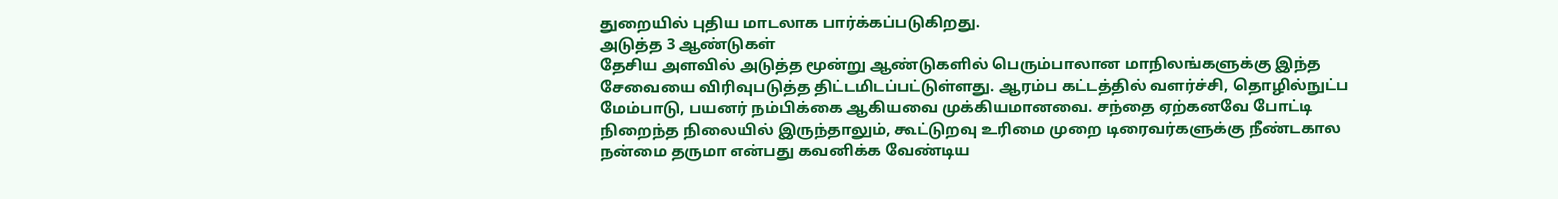துறையில் புதிய மாடலாக பார்க்கப்படுகிறது.
அடுத்த 3 ஆண்டுகள்
தேசிய அளவில் அடுத்த மூன்று ஆண்டுகளில் பெரும்பாலான மாநிலங்களுக்கு இந்த சேவையை விரிவுபடுத்த திட்டமிடப்பட்டுள்ளது. ஆரம்ப கட்டத்தில் வளர்ச்சி, தொழில்நுட்ப மேம்பாடு, பயனர் நம்பிக்கை ஆகியவை முக்கியமானவை. சந்தை ஏற்கனவே போட்டி நிறைந்த நிலையில் இருந்தாலும், கூட்டுறவு உரிமை முறை டிரைவர்களுக்கு நீண்டகால நன்மை தருமா என்பது கவனிக்க வேண்டிய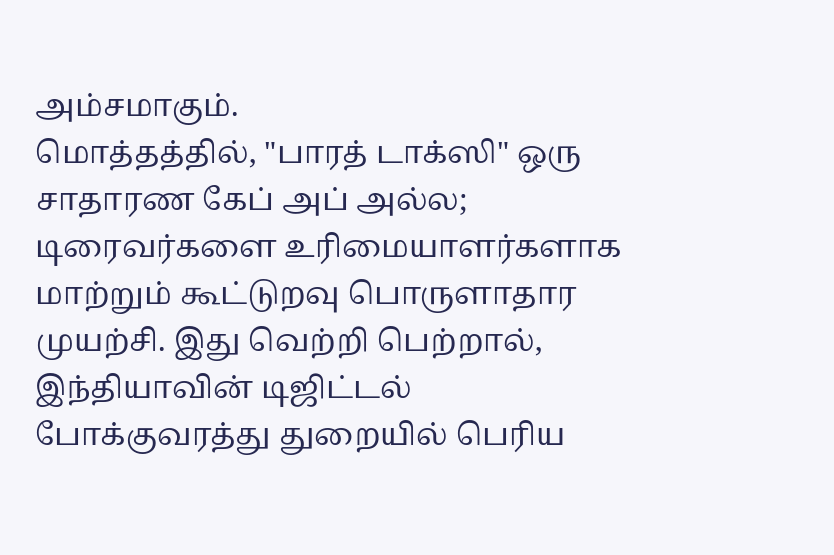அம்சமாகும்.
மொத்தத்தில், "பாரத் டாக்ஸி" ஒரு சாதாரண கேப் அப் அல்ல; டிரைவர்களை உரிமையாளர்களாக மாற்றும் கூட்டுறவு பொருளாதார முயற்சி. இது வெற்றி பெற்றால், இந்தியாவின் டிஜிட்டல் போக்குவரத்து துறையில் பெரிய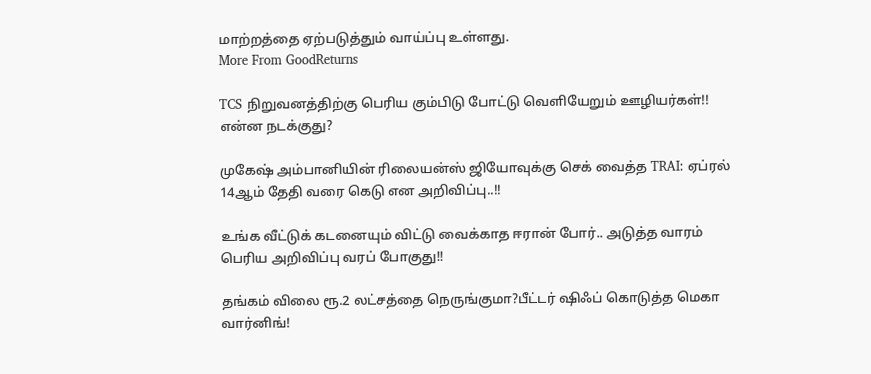மாற்றத்தை ஏற்படுத்தும் வாய்ப்பு உள்ளது.
More From GoodReturns

TCS நிறுவனத்திற்கு பெரிய கும்பிடு போட்டு வெளியேறும் ஊழியர்கள்!! என்ன நடக்குது?

முகேஷ் அம்பானியின் ரிலையன்ஸ் ஜியோவுக்கு செக் வைத்த TRAI: ஏப்ரல் 14ஆம் தேதி வரை கெடு என அறிவிப்பு..!!

உங்க வீட்டுக் கடனையும் விட்டு வைக்காத ஈரான் போர்.. அடுத்த வாரம் பெரிய அறிவிப்பு வரப் போகுது!!

தங்கம் விலை ரூ.2 லட்சத்தை நெருங்குமா?பீட்டர் ஷிஃப் கொடுத்த மெகா வார்னிங்!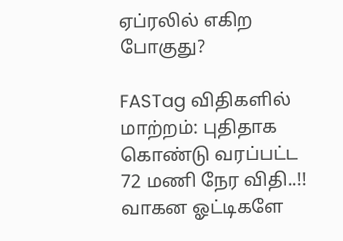ஏப்ரலில் எகிற போகுது?

FASTag விதிகளில் மாற்றம்: புதிதாக கொண்டு வரப்பட்ட 72 மணி நேர விதி..!! வாகன ஓட்டிகளே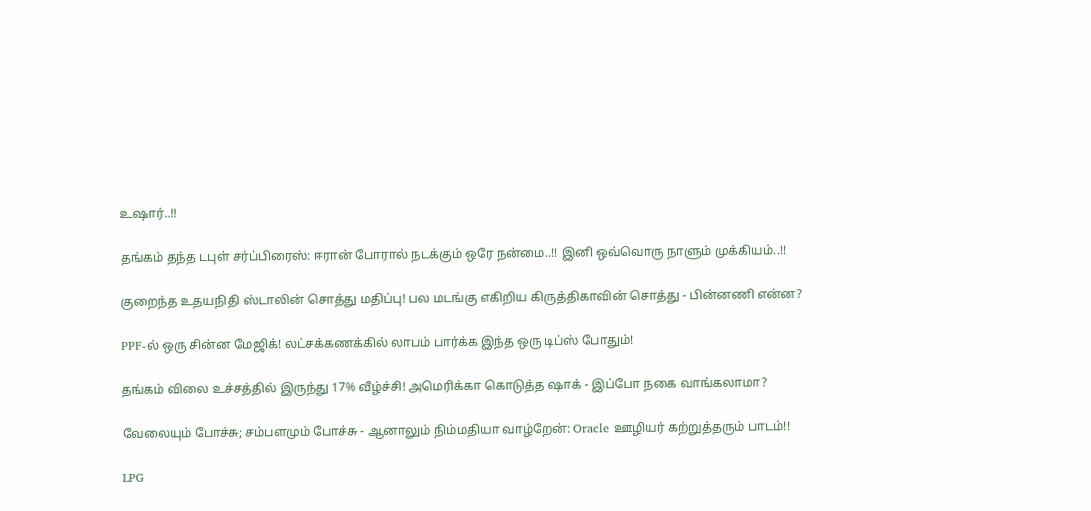உஷார்..!!

தங்கம் தந்த டபுள் சர்ப்பிரைஸ்: ஈரான் போரால் நடக்கும் ஒரே நன்மை..!! இனி ஒவ்வொரு நாளும் முக்கியம்..!!

குறைந்த உதயநிதி ஸ்டாலின் சொத்து மதிப்பு! பல மடங்கு எகிறிய கிருத்திகாவின் சொத்து - பின்னணி என்ன?

PPF-ல் ஒரு சின்ன மேஜிக்! லட்சக்கணக்கில் லாபம் பார்க்க இந்த ஒரு டிப்ஸ் போதும்!

தங்கம் விலை உச்சத்தில் இருந்து 17% வீழ்ச்சி! அமெரிக்கா கொடுத்த ஷாக் - இப்போ நகை வாங்கலாமா?

வேலையும் போச்சு; சம்பளமும் போச்சு - ஆனாலும் நிம்மதியா வாழ்றேன்: Oracle ஊழியர் கற்றுத்தரும் பாடம்!!

LPG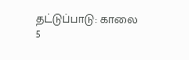தட்டுப்பாடு: காலை 5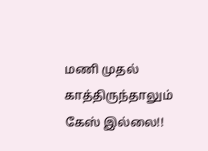மணி முதல் காத்திருந்தாலும் கேஸ் இல்லை!!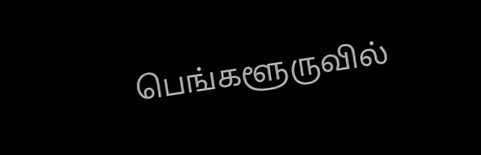பெங்களூருவில்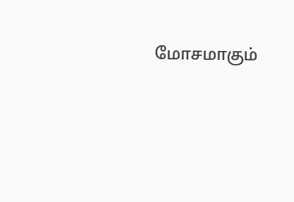மோசமாகும்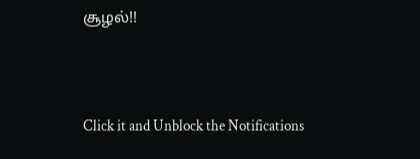சூழல்!!



Click it and Unblock the Notifications